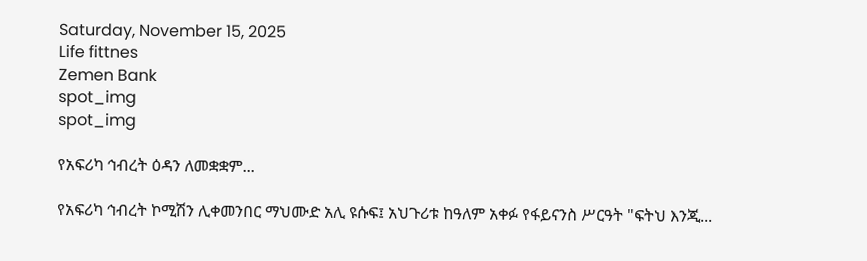Saturday, November 15, 2025
Life fittnes
Zemen Bank
spot_img
spot_img

የአፍሪካ ኅብረት ዕዳን ለመቋቋም...

የአፍሪካ ኅብረት ኮሚሽን ሊቀመንበር ማህሙድ አሊ ዩሱፍ፤ አህጉሪቱ ከዓለም አቀፉ የፋይናንስ ሥርዓት "ፍትህ እንጂ...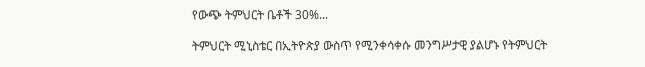የውጭ ትምህርት ቤቶች 30%...

ትምህርት ሚኒስቴር በኢትዮጵያ ውስጥ የሚንቀሳቀሱ መንግሥታዊ ያልሆኑ የትምህርት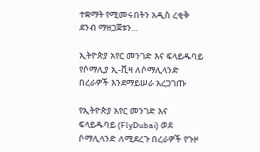ተቋማት የሚመሩበትን አዲስ ረቂቅ ደንብ ማዘጋጀቱን...

ኢትዮጵያ አየር መንገድ እና ፍላይዱባይ የሶማሊያ ኢ-ቪዛ ለሶማሊላንድ በረራዎች እንደማይሠራ አረጋገጡ

የኢትዮጵያ አየር መንገድ እና ፍላይዱባይ (FlyDubai) ወደ ሶማሊላንድ ለሚደረጉ በረራዎች የጉዞ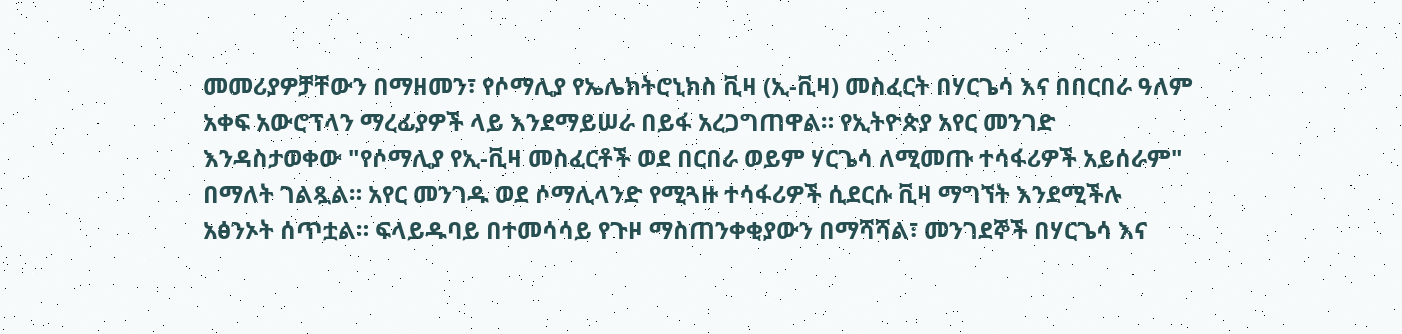መመሪያዎቻቸውን በማዘመን፣ የሶማሊያ የኤሌክትሮኒክስ ቪዛ (ኢ-ቪዛ) መስፈርት በሃርጌሳ እና በበርበራ ዓለም አቀፍ አውሮፕላን ማረፊያዎች ላይ እንደማይሠራ በይፋ አረጋግጠዋል። የኢትዮጵያ አየር መንገድ እንዳስታወቀው "የሶማሊያ የኢ-ቪዛ መስፈርቶች ወደ በርበራ ወይም ሃርጌሳ ለሚመጡ ተሳፋሪዎች አይሰራም" በማለት ገልጿል። አየር መንገዱ ወደ ሶማሊላንድ የሚጓዙ ተሳፋሪዎች ሲደርሱ ቪዛ ማግኘት እንደሚችሉ አፅንኦት ሰጥቷል። ፍላይዱባይ በተመሳሳይ የጉዞ ማስጠንቀቂያውን በማሻሻል፣ መንገደኞች በሃርጌሳ እና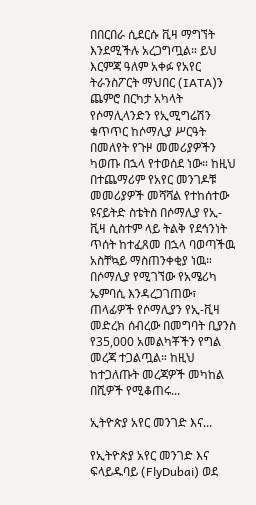በበርበራ ሲደርሱ ቪዛ ማግኘት እንደሚችሉ አረጋግጧል። ይህ እርምጃ ዓለም አቀፉ የአየር ትራንስፖርት ማህበር (IATA)ን ጨምሮ በርካታ አካላት የሶማሊላንድን የኢሚግሬሽን ቁጥጥር ከሶማሊያ ሥርዓት በመለየት የጉዞ መመሪያዎችን ካወጡ በኋላ የተወሰደ ነው። ከዚህ በተጨማሪም የአየር መንገዶቹ መመሪያዎች መሻሻል የተከሰተው ዩናይትድ ስቴትስ በሶማሊያ የኢ-ቪዛ ሲስተም ላይ ትልቅ የደኅንነት ጥሰት ከተፈጸመ በኋላ ባወጣችዉ አስቸኳይ ማስጠንቀቂያ ነዉ። በሶማሊያ የሚገኘው የአሜሪካ ኤምባሲ እንዳረጋገጠው፣ ጠላፊዎች የሶማሊያን የኢ-ቪዛ መድረክ ሰብረው በመግባት ቢያንስ የ35,000 አመልካቾችን የግል መረጃ ተጋልጧል። ከዚህ ከተጋለጡት መረጃዎች መካከል በሺዎች የሚቆጠሩ...

ኢትዮጵያ አየር መንገድ እና...

የኢትዮጵያ አየር መንገድ እና ፍላይዱባይ (FlyDubai) ወደ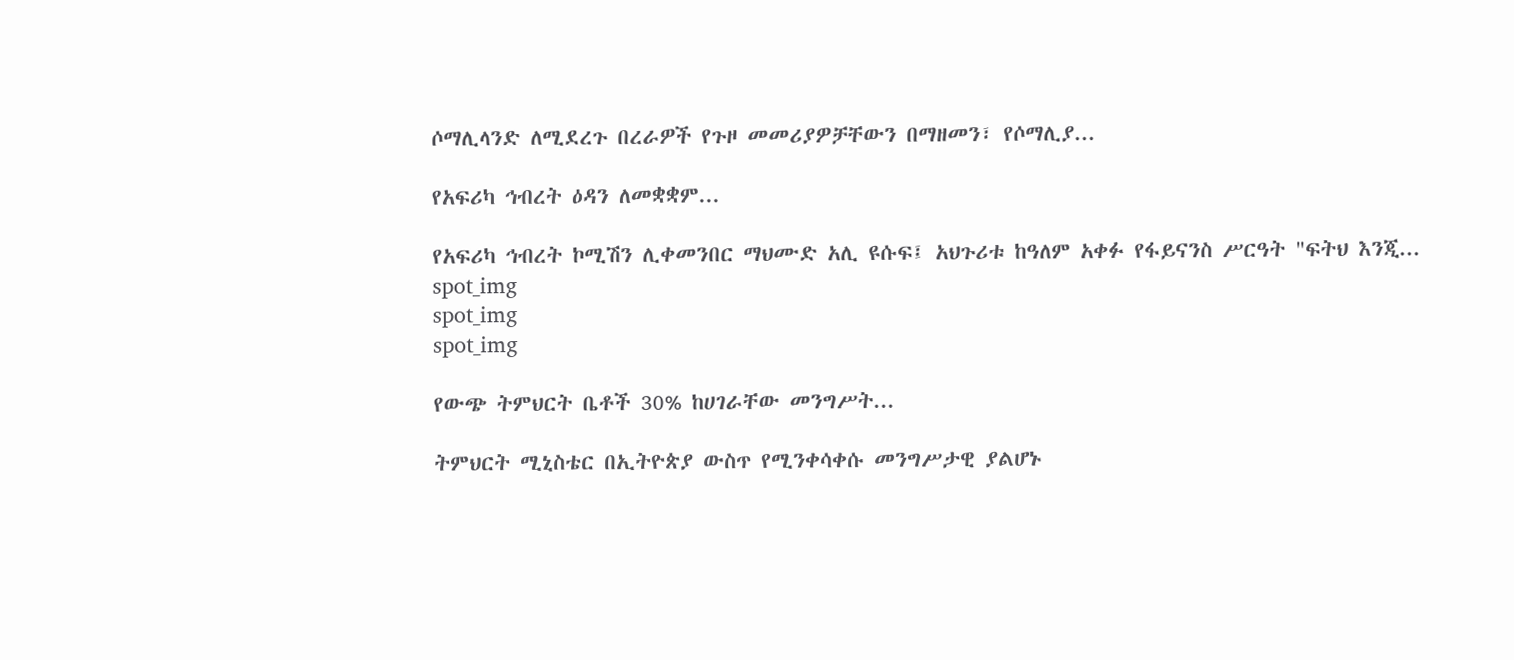ሶማሊላንድ ለሚደረጉ በረራዎች የጉዞ መመሪያዎቻቸውን በማዘመን፣ የሶማሊያ...

የአፍሪካ ኅብረት ዕዳን ለመቋቋም...

የአፍሪካ ኅብረት ኮሚሽን ሊቀመንበር ማህሙድ አሊ ዩሱፍ፤ አህጉሪቱ ከዓለም አቀፉ የፋይናንስ ሥርዓት "ፍትህ እንጂ...
spot_img
spot_img
spot_img

የውጭ ትምህርት ቤቶች 30% ከሀገራቸው መንግሥት...

ትምህርት ሚኒስቴር በኢትዮጵያ ውስጥ የሚንቀሳቀሱ መንግሥታዊ ያልሆኑ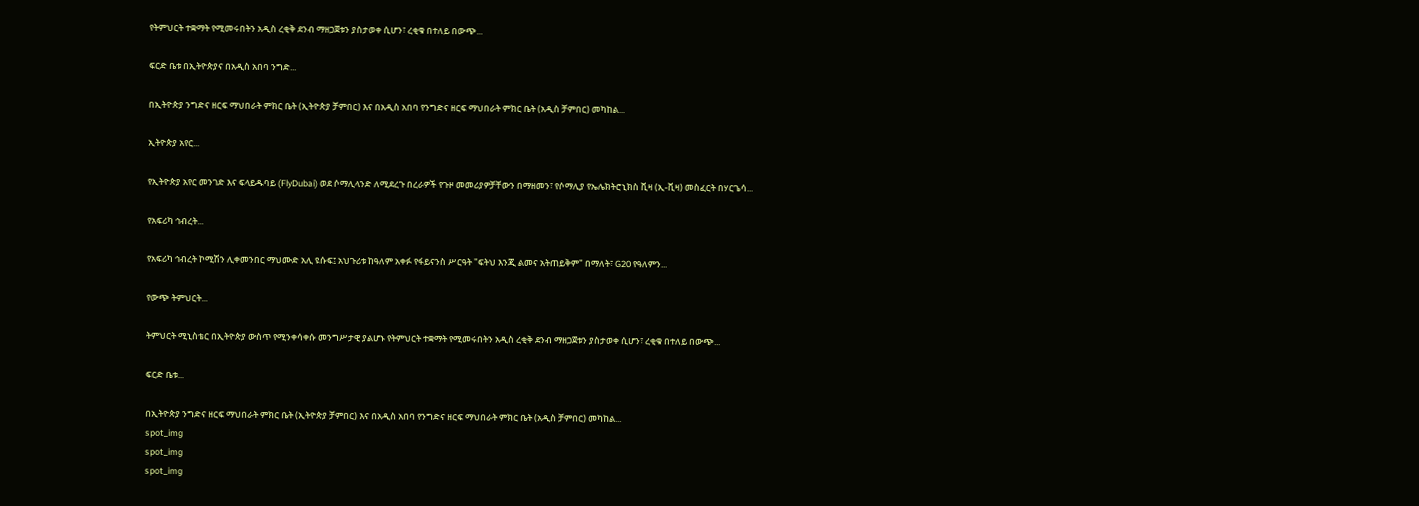የትምህርት ተቋማት የሚመሩበትን አዲስ ረቂቅ ደንብ ማዘጋጀቱን ያስታወቀ ሲሆን፣ ረቂቁ በተለይ በውጭ...

ፍርድ ቤቱ በኢትዮጵያና በአዲስ አበባ ንግድ...

በኢትዮጵያ ንግድና ዘርፍ ማህበራት ምክር ቤት (ኢትዮጵያ ቻምበር) እና በአዲስ አበባ የንግድና ዘርፍ ማህበራት ምክር ቤት (አዲስ ቻምበር) መካከል...

ኢትዮጵያ አየር...

የኢትዮጵያ አየር መንገድ እና ፍላይዱባይ (FlyDubai) ወደ ሶማሊላንድ ለሚደረጉ በረራዎች የጉዞ መመሪያዎቻቸውን በማዘመን፣ የሶማሊያ የኤሌክትሮኒክስ ቪዛ (ኢ-ቪዛ) መስፈርት በሃርጌሳ...

የአፍሪካ ኅብረት...

የአፍሪካ ኅብረት ኮሚሽን ሊቀመንበር ማህሙድ አሊ ዩሱፍ፤ አህጉሪቱ ከዓለም አቀፉ የፋይናንስ ሥርዓት "ፍትህ እንጂ ልመና አትጠይቅም" በማለት፣ G20 የዓለምን...

የውጭ ትምህርት...

ትምህርት ሚኒስቴር በኢትዮጵያ ውስጥ የሚንቀሳቀሱ መንግሥታዊ ያልሆኑ የትምህርት ተቋማት የሚመሩበትን አዲስ ረቂቅ ደንብ ማዘጋጀቱን ያስታወቀ ሲሆን፣ ረቂቁ በተለይ በውጭ...

ፍርድ ቤቱ...

በኢትዮጵያ ንግድና ዘርፍ ማህበራት ምክር ቤት (ኢትዮጵያ ቻምበር) እና በአዲስ አበባ የንግድና ዘርፍ ማህበራት ምክር ቤት (አዲስ ቻምበር) መካከል...
spot_img
spot_img
spot_img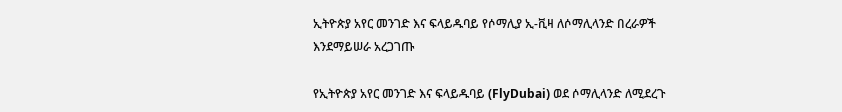ኢትዮጵያ አየር መንገድ እና ፍላይዱባይ የሶማሊያ ኢ-ቪዛ ለሶማሊላንድ በረራዎች እንደማይሠራ አረጋገጡ

የኢትዮጵያ አየር መንገድ እና ፍላይዱባይ (FlyDubai) ወደ ሶማሊላንድ ለሚደረጉ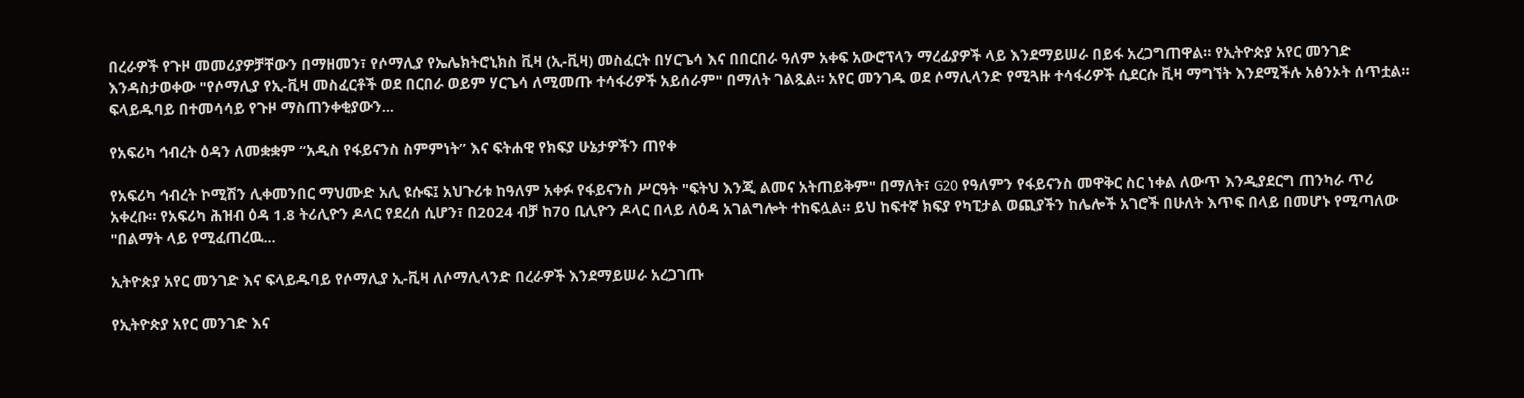በረራዎች የጉዞ መመሪያዎቻቸውን በማዘመን፣ የሶማሊያ የኤሌክትሮኒክስ ቪዛ (ኢ-ቪዛ) መስፈርት በሃርጌሳ እና በበርበራ ዓለም አቀፍ አውሮፕላን ማረፊያዎች ላይ እንደማይሠራ በይፋ አረጋግጠዋል። የኢትዮጵያ አየር መንገድ እንዳስታወቀው "የሶማሊያ የኢ-ቪዛ መስፈርቶች ወደ በርበራ ወይም ሃርጌሳ ለሚመጡ ተሳፋሪዎች አይሰራም" በማለት ገልጿል። አየር መንገዱ ወደ ሶማሊላንድ የሚጓዙ ተሳፋሪዎች ሲደርሱ ቪዛ ማግኘት እንደሚችሉ አፅንኦት ሰጥቷል። ፍላይዱባይ በተመሳሳይ የጉዞ ማስጠንቀቂያውን...

የአፍሪካ ኅብረት ዕዳን ለመቋቋም “አዲስ የፋይናንስ ስምምነት” እና ፍትሐዊ የክፍያ ሁኔታዎችን ጠየቀ

የአፍሪካ ኅብረት ኮሚሽን ሊቀመንበር ማህሙድ አሊ ዩሱፍ፤ አህጉሪቱ ከዓለም አቀፉ የፋይናንስ ሥርዓት "ፍትህ እንጂ ልመና አትጠይቅም" በማለት፣ G20 የዓለምን የፋይናንስ መዋቅር ስር ነቀል ለውጥ እንዲያደርግ ጠንካራ ጥሪ አቀረቡ። የአፍሪካ ሕዝብ ዕዳ 1.8 ትሪሊዮን ዶላር የደረሰ ሲሆን፣ በ2024 ብቻ ከ70 ቢሊዮን ዶላር በላይ ለዕዳ አገልግሎት ተከፍሏል። ይህ ከፍተኛ ክፍያ የካፒታል ወጪያችን ከሌሎች አገሮች በሁለት እጥፍ በላይ በመሆኑ የሚጣለው "በልማት ላይ የሚፈጠረዉ...

ኢትዮጵያ አየር መንገድ እና ፍላይዱባይ የሶማሊያ ኢ-ቪዛ ለሶማሊላንድ በረራዎች እንደማይሠራ አረጋገጡ

የኢትዮጵያ አየር መንገድ እና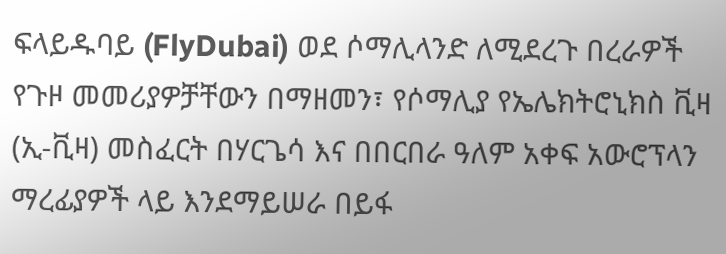ፍላይዱባይ (FlyDubai) ወደ ሶማሊላንድ ለሚደረጉ በረራዎች የጉዞ መመሪያዎቻቸውን በማዘመን፣ የሶማሊያ የኤሌክትሮኒክስ ቪዛ (ኢ-ቪዛ) መስፈርት በሃርጌሳ እና በበርበራ ዓለም አቀፍ አውሮፕላን ማረፊያዎች ላይ እንደማይሠራ በይፋ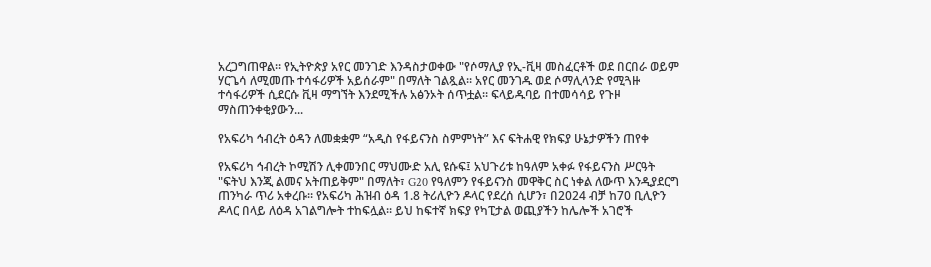አረጋግጠዋል። የኢትዮጵያ አየር መንገድ እንዳስታወቀው "የሶማሊያ የኢ-ቪዛ መስፈርቶች ወደ በርበራ ወይም ሃርጌሳ ለሚመጡ ተሳፋሪዎች አይሰራም" በማለት ገልጿል። አየር መንገዱ ወደ ሶማሊላንድ የሚጓዙ ተሳፋሪዎች ሲደርሱ ቪዛ ማግኘት እንደሚችሉ አፅንኦት ሰጥቷል። ፍላይዱባይ በተመሳሳይ የጉዞ ማስጠንቀቂያውን...

የአፍሪካ ኅብረት ዕዳን ለመቋቋም “አዲስ የፋይናንስ ስምምነት” እና ፍትሐዊ የክፍያ ሁኔታዎችን ጠየቀ

የአፍሪካ ኅብረት ኮሚሽን ሊቀመንበር ማህሙድ አሊ ዩሱፍ፤ አህጉሪቱ ከዓለም አቀፉ የፋይናንስ ሥርዓት "ፍትህ እንጂ ልመና አትጠይቅም" በማለት፣ G20 የዓለምን የፋይናንስ መዋቅር ስር ነቀል ለውጥ እንዲያደርግ ጠንካራ ጥሪ አቀረቡ። የአፍሪካ ሕዝብ ዕዳ 1.8 ትሪሊዮን ዶላር የደረሰ ሲሆን፣ በ2024 ብቻ ከ70 ቢሊዮን ዶላር በላይ ለዕዳ አገልግሎት ተከፍሏል። ይህ ከፍተኛ ክፍያ የካፒታል ወጪያችን ከሌሎች አገሮች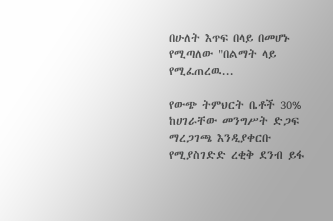በሁለት እጥፍ በላይ በመሆኑ የሚጣለው "በልማት ላይ የሚፈጠረዉ...

የውጭ ትምህርት ቤቶች 30% ከሀገራቸው መንግሥት ድጋፍ ማረጋገጫ እንዲያቀርቡ የሚያስገድድ ረቂቅ ደንብ ይፋ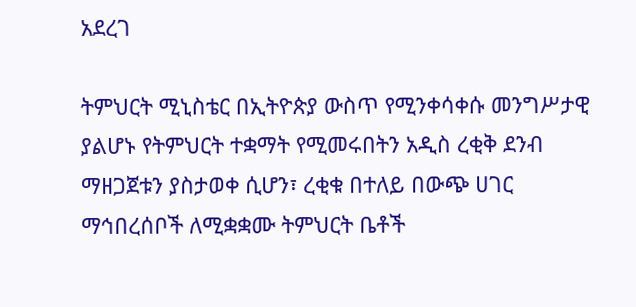አደረገ

ትምህርት ሚኒስቴር በኢትዮጵያ ውስጥ የሚንቀሳቀሱ መንግሥታዊ ያልሆኑ የትምህርት ተቋማት የሚመሩበትን አዲስ ረቂቅ ደንብ ማዘጋጀቱን ያስታወቀ ሲሆን፣ ረቂቁ በተለይ በውጭ ሀገር ማኅበረሰቦች ለሚቋቋሙ ትምህርት ቤቶች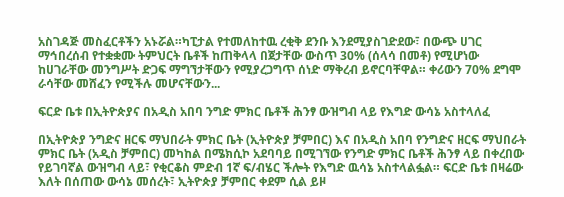አስገዳጅ መስፈርቶችን አኑሯል።ካፒታል የተመለከተዉ ረቂቅ ደንቡ እንደሚያስገድደው፣ በውጭ ሀገር ማኅበረሰብ የተቋቋሙ ትምህርት ቤቶች ከጠቅላላ በጀታቸው ውስጥ 30% (ሰላሳ በመቶ) የሚሆነው ከሀገራቸው መንግሥት ድጋፍ ማግኘታቸውን የሚያረጋግጥ ሰነድ ማቅረብ ይኖርባቸዋል። ቀሪውን 70% ደግሞ ራሳቸው መሸፈን የሚችሉ መሆናቸውን...

ፍርድ ቤቱ በኢትዮጵያና በአዲስ አበባ ንግድ ምክር ቤቶች ሕንፃ ውዝግብ ላይ የእግድ ውሳኔ አስተላለፈ

በኢትዮጵያ ንግድና ዘርፍ ማህበራት ምክር ቤት (ኢትዮጵያ ቻምበር) እና በአዲስ አበባ የንግድና ዘርፍ ማህበራት ምክር ቤት (አዲስ ቻምበር) መካከል በሜክሲኮ አደባባይ በሚገኘው የንግድ ምክር ቤቶች ሕንፃ ላይ በቀረበው የይገባኛል ውዝግብ ላይ፣ የቂርቆስ ምድብ 1ኛ ፍ/ብሄር ችሎት የእግድ ዉሳኔ አስተላልፏል። ፍርድ ቤቱ በዛሬው እለት በሰጠው ውሳኔ መሰረት፣ ኢትዮጵያ ቻምበር ቀደም ሲል ይዞ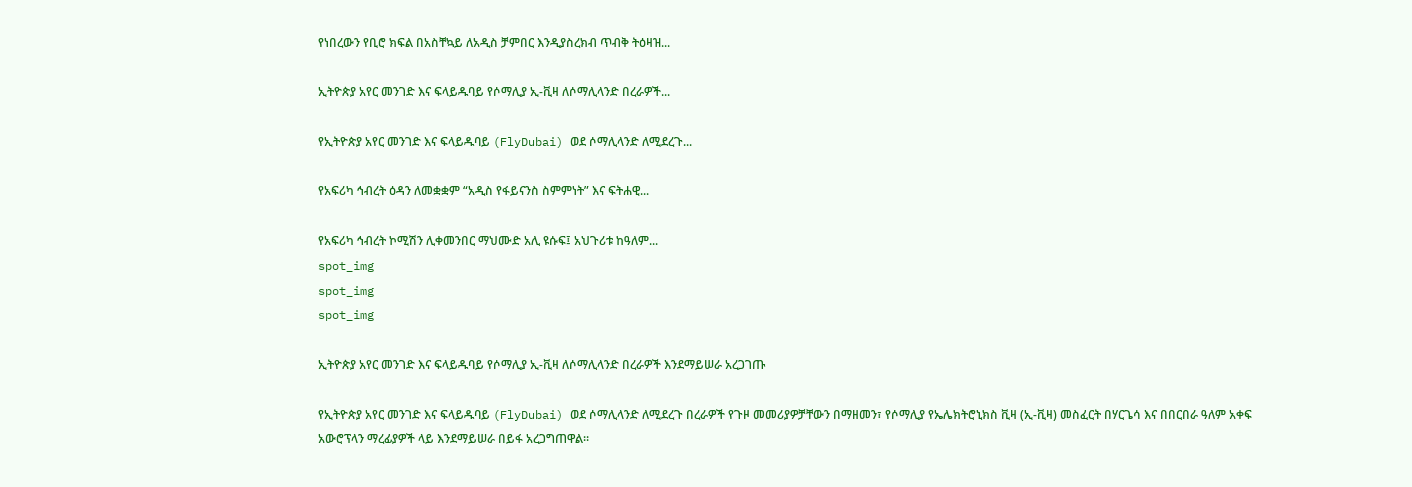የነበረውን የቢሮ ክፍል በአስቸኳይ ለአዲስ ቻምበር እንዲያስረክብ ጥብቅ ትዕዛዝ...

ኢትዮጵያ አየር መንገድ እና ፍላይዱባይ የሶማሊያ ኢ-ቪዛ ለሶማሊላንድ በረራዎች...

የኢትዮጵያ አየር መንገድ እና ፍላይዱባይ (FlyDubai) ወደ ሶማሊላንድ ለሚደረጉ...

የአፍሪካ ኅብረት ዕዳን ለመቋቋም “አዲስ የፋይናንስ ስምምነት” እና ፍትሐዊ...

የአፍሪካ ኅብረት ኮሚሽን ሊቀመንበር ማህሙድ አሊ ዩሱፍ፤ አህጉሪቱ ከዓለም...
spot_img
spot_img
spot_img

ኢትዮጵያ አየር መንገድ እና ፍላይዱባይ የሶማሊያ ኢ-ቪዛ ለሶማሊላንድ በረራዎች እንደማይሠራ አረጋገጡ

የኢትዮጵያ አየር መንገድ እና ፍላይዱባይ (FlyDubai) ወደ ሶማሊላንድ ለሚደረጉ በረራዎች የጉዞ መመሪያዎቻቸውን በማዘመን፣ የሶማሊያ የኤሌክትሮኒክስ ቪዛ (ኢ-ቪዛ) መስፈርት በሃርጌሳ እና በበርበራ ዓለም አቀፍ አውሮፕላን ማረፊያዎች ላይ እንደማይሠራ በይፋ አረጋግጠዋል።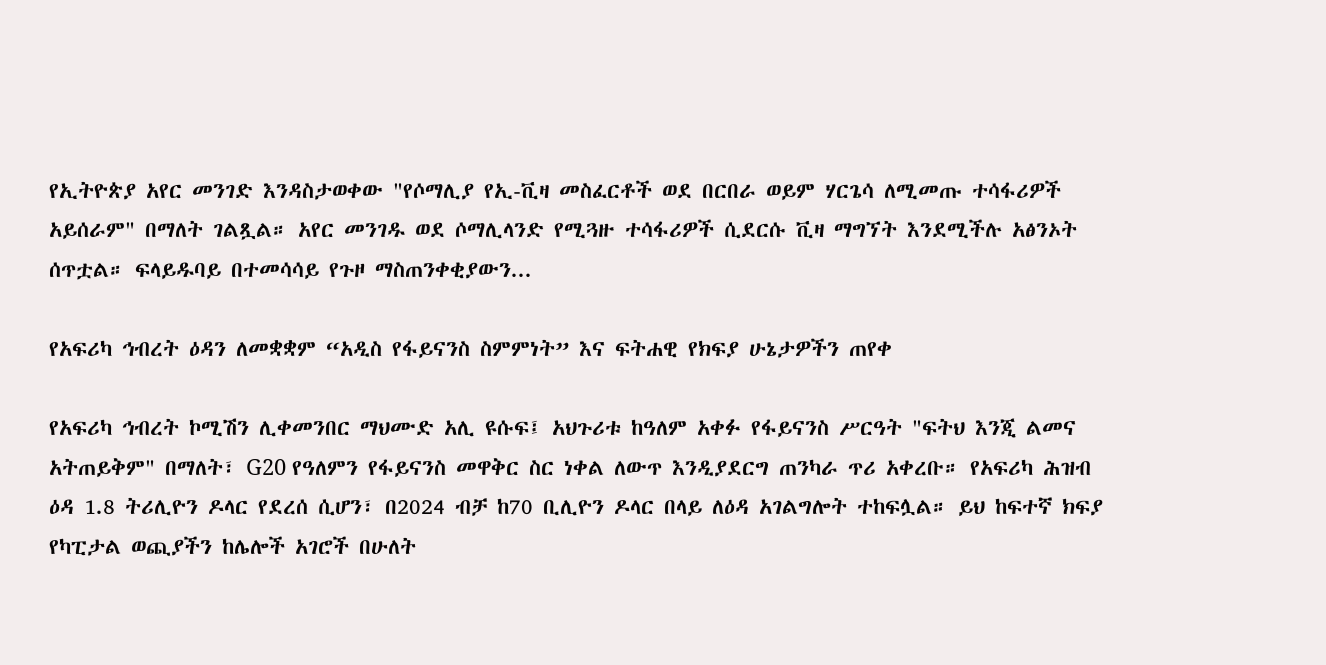የኢትዮጵያ አየር መንገድ እንዳስታወቀው "የሶማሊያ የኢ-ቪዛ መስፈርቶች ወደ በርበራ ወይም ሃርጌሳ ለሚመጡ ተሳፋሪዎች አይሰራም" በማለት ገልጿል። አየር መንገዱ ወደ ሶማሊላንድ የሚጓዙ ተሳፋሪዎች ሲደርሱ ቪዛ ማግኘት እንደሚችሉ አፅንኦት ሰጥቷል። ፍላይዱባይ በተመሳሳይ የጉዞ ማስጠንቀቂያውን...

የአፍሪካ ኅብረት ዕዳን ለመቋቋም “አዲስ የፋይናንስ ስምምነት” እና ፍትሐዊ የክፍያ ሁኔታዎችን ጠየቀ

የአፍሪካ ኅብረት ኮሚሽን ሊቀመንበር ማህሙድ አሊ ዩሱፍ፤ አህጉሪቱ ከዓለም አቀፉ የፋይናንስ ሥርዓት "ፍትህ እንጂ ልመና አትጠይቅም" በማለት፣ G20 የዓለምን የፋይናንስ መዋቅር ስር ነቀል ለውጥ እንዲያደርግ ጠንካራ ጥሪ አቀረቡ። የአፍሪካ ሕዝብ ዕዳ 1.8 ትሪሊዮን ዶላር የደረሰ ሲሆን፣ በ2024 ብቻ ከ70 ቢሊዮን ዶላር በላይ ለዕዳ አገልግሎት ተከፍሏል። ይህ ከፍተኛ ክፍያ የካፒታል ወጪያችን ከሌሎች አገሮች በሁለት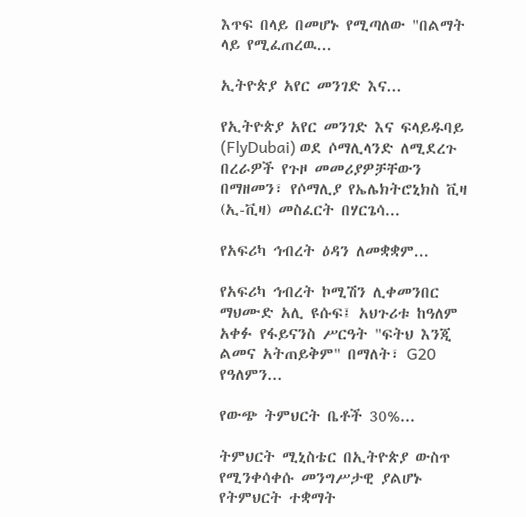እጥፍ በላይ በመሆኑ የሚጣለው "በልማት ላይ የሚፈጠረዉ...

ኢትዮጵያ አየር መንገድ እና...

የኢትዮጵያ አየር መንገድ እና ፍላይዱባይ (FlyDubai) ወደ ሶማሊላንድ ለሚደረጉ በረራዎች የጉዞ መመሪያዎቻቸውን በማዘመን፣ የሶማሊያ የኤሌክትሮኒክስ ቪዛ (ኢ-ቪዛ) መስፈርት በሃርጌሳ...

የአፍሪካ ኅብረት ዕዳን ለመቋቋም...

የአፍሪካ ኅብረት ኮሚሽን ሊቀመንበር ማህሙድ አሊ ዩሱፍ፤ አህጉሪቱ ከዓለም አቀፉ የፋይናንስ ሥርዓት "ፍትህ እንጂ ልመና አትጠይቅም" በማለት፣ G20 የዓለምን...

የውጭ ትምህርት ቤቶች 30%...

ትምህርት ሚኒስቴር በኢትዮጵያ ውስጥ የሚንቀሳቀሱ መንግሥታዊ ያልሆኑ የትምህርት ተቋማት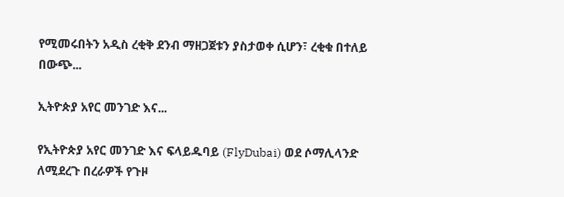የሚመሩበትን አዲስ ረቂቅ ደንብ ማዘጋጀቱን ያስታወቀ ሲሆን፣ ረቂቁ በተለይ በውጭ...

ኢትዮጵያ አየር መንገድ እና...

የኢትዮጵያ አየር መንገድ እና ፍላይዱባይ (FlyDubai) ወደ ሶማሊላንድ ለሚደረጉ በረራዎች የጉዞ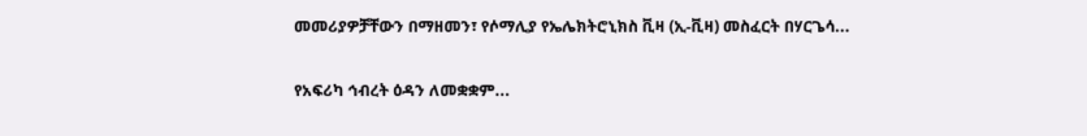መመሪያዎቻቸውን በማዘመን፣ የሶማሊያ የኤሌክትሮኒክስ ቪዛ (ኢ-ቪዛ) መስፈርት በሃርጌሳ...

የአፍሪካ ኅብረት ዕዳን ለመቋቋም...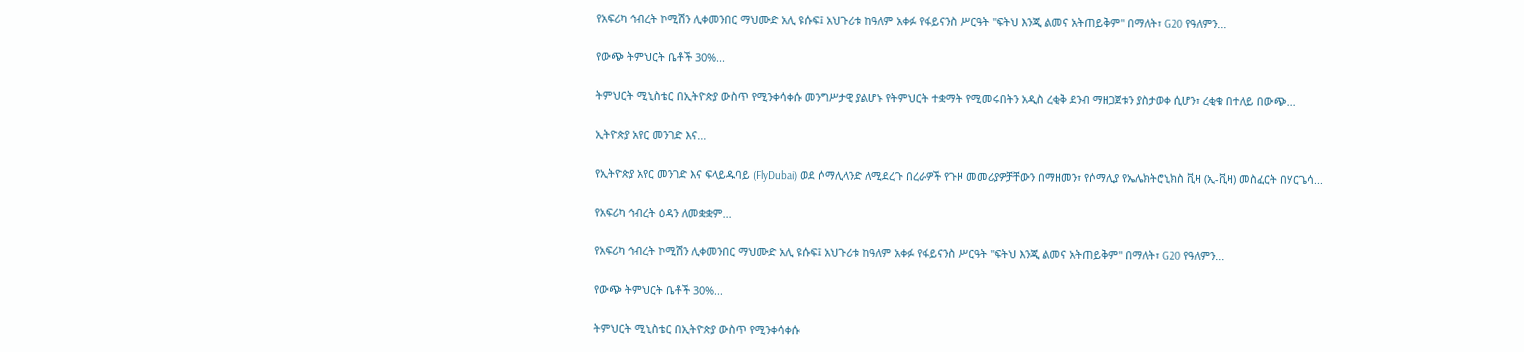የአፍሪካ ኅብረት ኮሚሽን ሊቀመንበር ማህሙድ አሊ ዩሱፍ፤ አህጉሪቱ ከዓለም አቀፉ የፋይናንስ ሥርዓት "ፍትህ እንጂ ልመና አትጠይቅም" በማለት፣ G20 የዓለምን...

የውጭ ትምህርት ቤቶች 30%...

ትምህርት ሚኒስቴር በኢትዮጵያ ውስጥ የሚንቀሳቀሱ መንግሥታዊ ያልሆኑ የትምህርት ተቋማት የሚመሩበትን አዲስ ረቂቅ ደንብ ማዘጋጀቱን ያስታወቀ ሲሆን፣ ረቂቁ በተለይ በውጭ...

ኢትዮጵያ አየር መንገድ እና...

የኢትዮጵያ አየር መንገድ እና ፍላይዱባይ (FlyDubai) ወደ ሶማሊላንድ ለሚደረጉ በረራዎች የጉዞ መመሪያዎቻቸውን በማዘመን፣ የሶማሊያ የኤሌክትሮኒክስ ቪዛ (ኢ-ቪዛ) መስፈርት በሃርጌሳ...

የአፍሪካ ኅብረት ዕዳን ለመቋቋም...

የአፍሪካ ኅብረት ኮሚሽን ሊቀመንበር ማህሙድ አሊ ዩሱፍ፤ አህጉሪቱ ከዓለም አቀፉ የፋይናንስ ሥርዓት "ፍትህ እንጂ ልመና አትጠይቅም" በማለት፣ G20 የዓለምን...

የውጭ ትምህርት ቤቶች 30%...

ትምህርት ሚኒስቴር በኢትዮጵያ ውስጥ የሚንቀሳቀሱ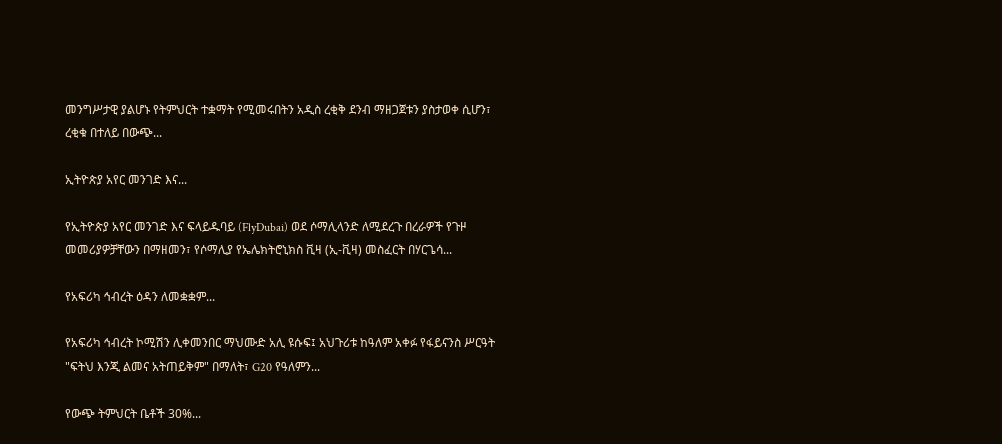መንግሥታዊ ያልሆኑ የትምህርት ተቋማት የሚመሩበትን አዲስ ረቂቅ ደንብ ማዘጋጀቱን ያስታወቀ ሲሆን፣ ረቂቁ በተለይ በውጭ...

ኢትዮጵያ አየር መንገድ እና...

የኢትዮጵያ አየር መንገድ እና ፍላይዱባይ (FlyDubai) ወደ ሶማሊላንድ ለሚደረጉ በረራዎች የጉዞ መመሪያዎቻቸውን በማዘመን፣ የሶማሊያ የኤሌክትሮኒክስ ቪዛ (ኢ-ቪዛ) መስፈርት በሃርጌሳ...

የአፍሪካ ኅብረት ዕዳን ለመቋቋም...

የአፍሪካ ኅብረት ኮሚሽን ሊቀመንበር ማህሙድ አሊ ዩሱፍ፤ አህጉሪቱ ከዓለም አቀፉ የፋይናንስ ሥርዓት "ፍትህ እንጂ ልመና አትጠይቅም" በማለት፣ G20 የዓለምን...

የውጭ ትምህርት ቤቶች 30%...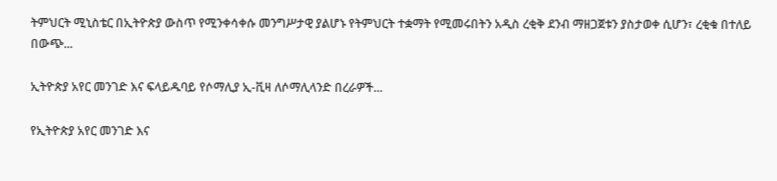ትምህርት ሚኒስቴር በኢትዮጵያ ውስጥ የሚንቀሳቀሱ መንግሥታዊ ያልሆኑ የትምህርት ተቋማት የሚመሩበትን አዲስ ረቂቅ ደንብ ማዘጋጀቱን ያስታወቀ ሲሆን፣ ረቂቁ በተለይ በውጭ...

ኢትዮጵያ አየር መንገድ እና ፍላይዱባይ የሶማሊያ ኢ-ቪዛ ለሶማሊላንድ በረራዎች...

የኢትዮጵያ አየር መንገድ እና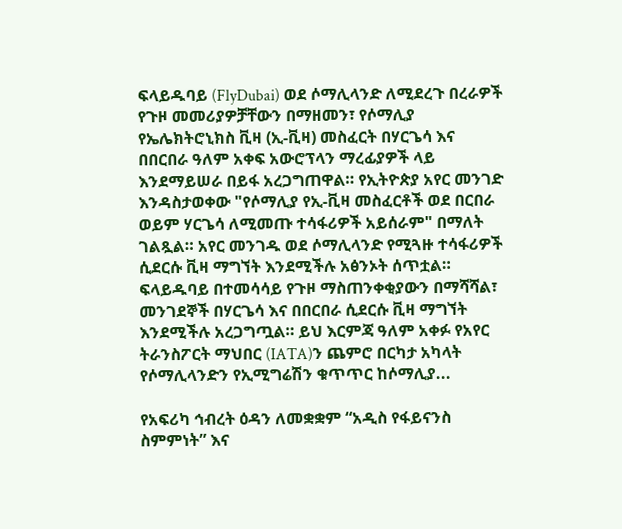ፍላይዱባይ (FlyDubai) ወደ ሶማሊላንድ ለሚደረጉ በረራዎች የጉዞ መመሪያዎቻቸውን በማዘመን፣ የሶማሊያ የኤሌክትሮኒክስ ቪዛ (ኢ-ቪዛ) መስፈርት በሃርጌሳ እና በበርበራ ዓለም አቀፍ አውሮፕላን ማረፊያዎች ላይ እንደማይሠራ በይፋ አረጋግጠዋል። የኢትዮጵያ አየር መንገድ እንዳስታወቀው "የሶማሊያ የኢ-ቪዛ መስፈርቶች ወደ በርበራ ወይም ሃርጌሳ ለሚመጡ ተሳፋሪዎች አይሰራም" በማለት ገልጿል። አየር መንገዱ ወደ ሶማሊላንድ የሚጓዙ ተሳፋሪዎች ሲደርሱ ቪዛ ማግኘት እንደሚችሉ አፅንኦት ሰጥቷል። ፍላይዱባይ በተመሳሳይ የጉዞ ማስጠንቀቂያውን በማሻሻል፣ መንገደኞች በሃርጌሳ እና በበርበራ ሲደርሱ ቪዛ ማግኘት እንደሚችሉ አረጋግጧል። ይህ እርምጃ ዓለም አቀፉ የአየር ትራንስፖርት ማህበር (IATA)ን ጨምሮ በርካታ አካላት የሶማሊላንድን የኢሚግሬሽን ቁጥጥር ከሶማሊያ...

የአፍሪካ ኅብረት ዕዳን ለመቋቋም “አዲስ የፋይናንስ ስምምነት” እና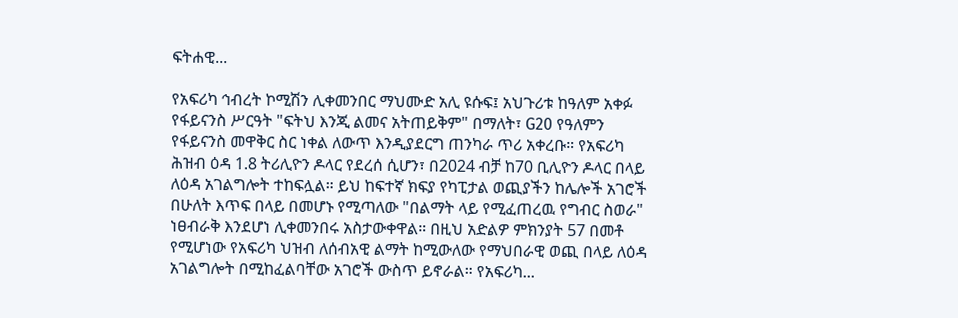ፍትሐዊ...

የአፍሪካ ኅብረት ኮሚሽን ሊቀመንበር ማህሙድ አሊ ዩሱፍ፤ አህጉሪቱ ከዓለም አቀፉ የፋይናንስ ሥርዓት "ፍትህ እንጂ ልመና አትጠይቅም" በማለት፣ G20 የዓለምን የፋይናንስ መዋቅር ስር ነቀል ለውጥ እንዲያደርግ ጠንካራ ጥሪ አቀረቡ። የአፍሪካ ሕዝብ ዕዳ 1.8 ትሪሊዮን ዶላር የደረሰ ሲሆን፣ በ2024 ብቻ ከ70 ቢሊዮን ዶላር በላይ ለዕዳ አገልግሎት ተከፍሏል። ይህ ከፍተኛ ክፍያ የካፒታል ወጪያችን ከሌሎች አገሮች በሁለት እጥፍ በላይ በመሆኑ የሚጣለው "በልማት ላይ የሚፈጠረዉ የግብር ስወራ" ነፀብራቅ እንደሆነ ሊቀመንበሩ አስታውቀዋል። በዚህ አድልዎ ምክንያት 57 በመቶ የሚሆነው የአፍሪካ ህዝብ ለሰብአዊ ልማት ከሚውለው የማህበራዊ ወጪ በላይ ለዕዳ አገልግሎት በሚከፈልባቸው አገሮች ውስጥ ይኖራል። የአፍሪካ...